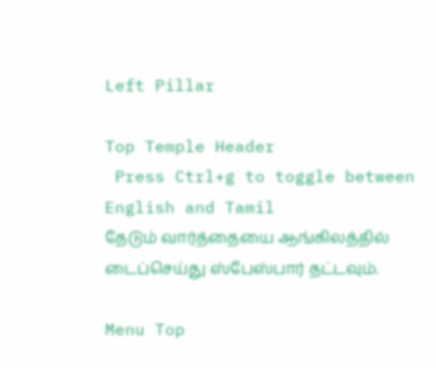Left Pillar

Top Temple Header
 Press Ctrl+g to toggle between English and Tamil
தேடும் வார்த்தையை ஆங்கிலத்தில் டைப்செய்து ஸ்பேஸ்பார் தட்டவும்.

Menu Top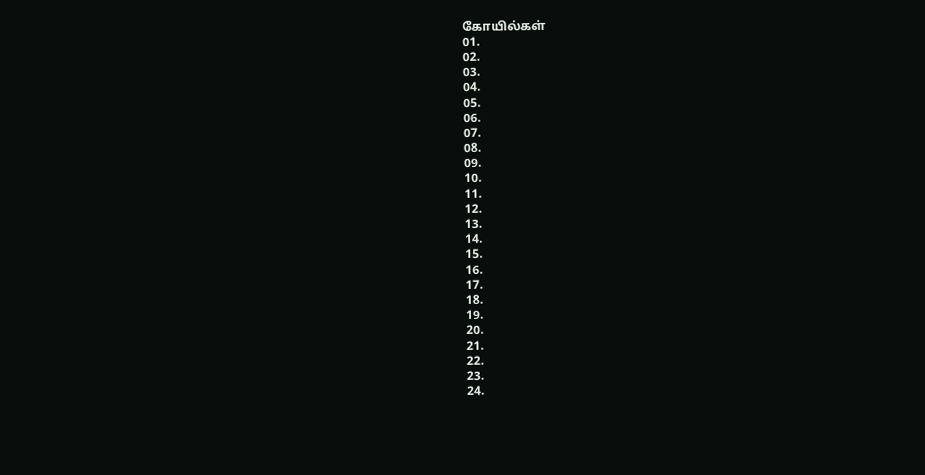கோயில்கள்
01.
02.
03.
04.
05.
06.
07.
08.
09.
10.
11.
12.
13.
14.
15.
16.
17.
18.
19.
20.
21.
22.
23.
24.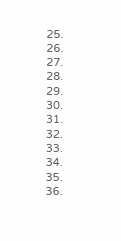25.
26.
27.
28.
29.
30.
31.
32.
33.
34.
35.
36.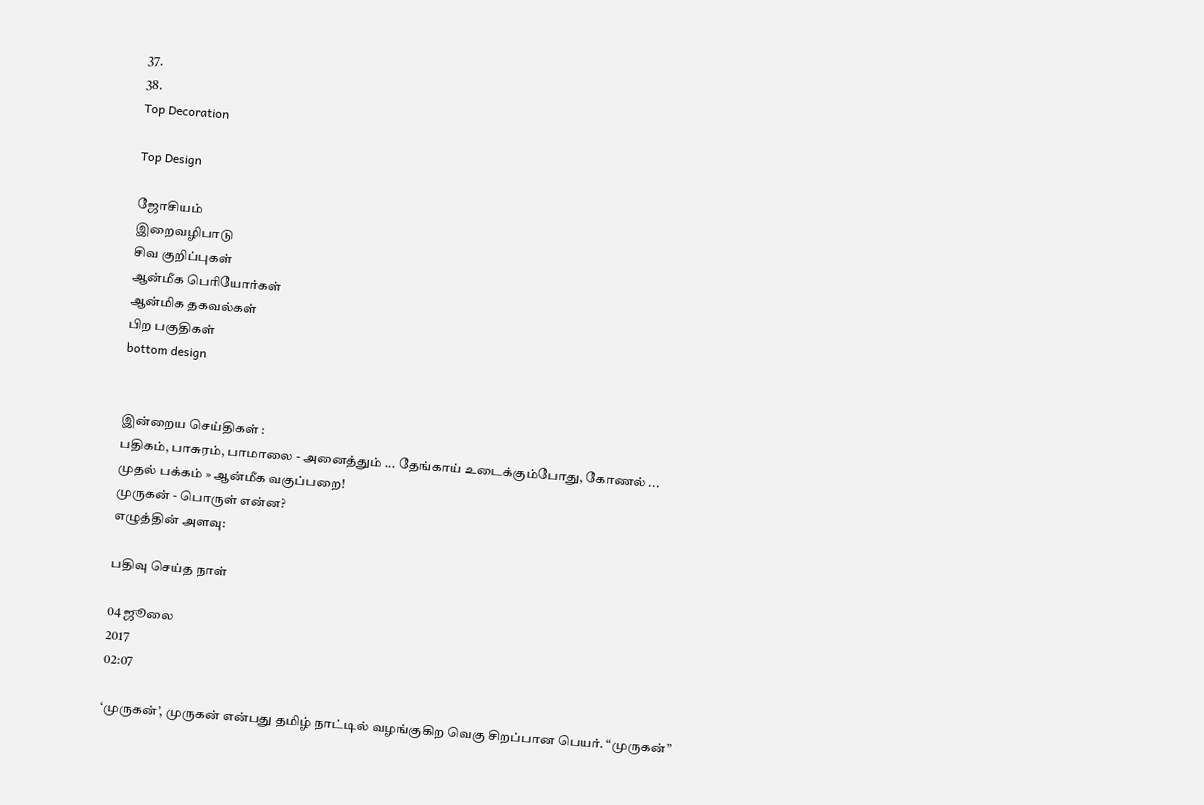37.
38.
Top Decoration

Top Design

ஜோசியம்
இறைவழிபாடு
சிவ குறிப்புகள்
ஆன்மீக பெரியோர்கள்
ஆன்மிக தகவல்கள்
பிற பகுதிகள்
bottom design


இன்றைய செய்திகள் :
பதிகம், பாசுரம், பாமாலை - அனைத்தும் ... தேங்காய் உடைக்கும்போது, கோணல் ...
முதல் பக்கம் » ஆன்மீக வகுப்பறை!
முருகன் - பொருள் என்ன?
எழுத்தின் அளவு:

பதிவு செய்த நாள்

04 ஜூலை
2017
02:07

‘முருகன்’, முருகன் என்பது தமிழ் நாட்டில் வழங்குகிற வெகு சிறப்பான பெயர். “முருகன்”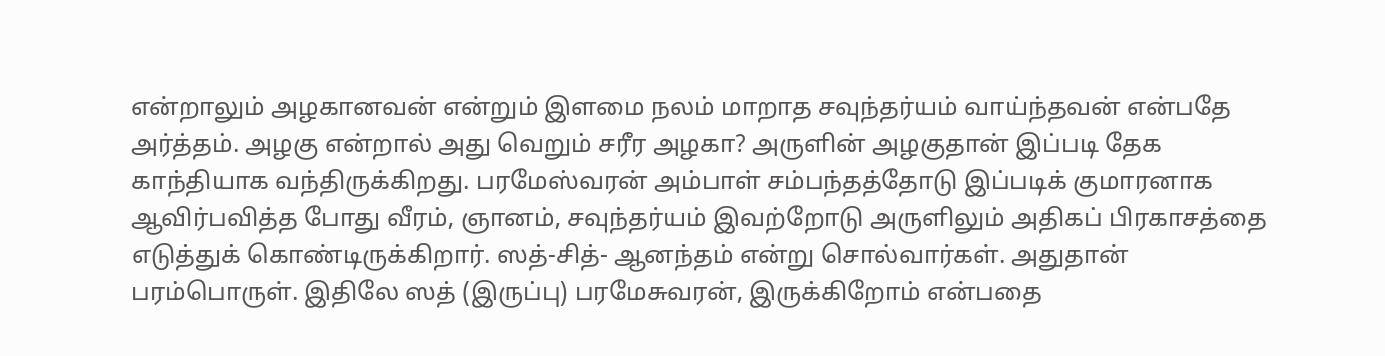என்றாலும் அழகானவன் என்றும் இளமை நலம் மாறாத சவுந்தர்யம் வாய்ந்தவன் என்பதே அர்த்தம். அழகு என்றால் அது வெறும் சரீர அழகா? அருளின் அழகுதான் இப்படி தேக காந்தியாக வந்திருக்கிறது. பரமேஸ்வரன் அம்பாள் சம்பந்தத்தோடு இப்படிக் குமாரனாக ஆவிர்பவித்த போது வீரம், ஞானம், சவுந்தர்யம் இவற்றோடு அருளிலும் அதிகப் பிரகாசத்தை எடுத்துக் கொண்டிருக்கிறார். ஸத்-சித்- ஆனந்தம் என்று சொல்வார்கள். அதுதான் பரம்பொருள். இதிலே ஸத் (இருப்பு) பரமேசுவரன், இருக்கிறோம் என்பதை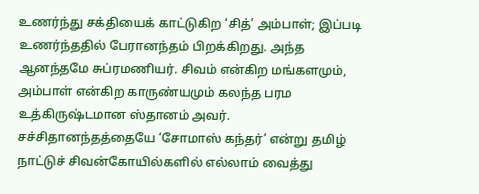உணர்ந்து சக்தியைக் காட்டுகிற ‘சித்’ அம்பாள்; இப்படி உணர்ந்ததில் பேரானந்தம் பிறக்கிறது. அந்த ஆனந்தமே சுப்ரமணியர். சிவம் என்கிற மங்களமும், அம்பாள் என்கிற காருண்யமும் கலந்த பரம உத்கிருஷ்டமான ஸ்தானம் அவர். சச்சிதானந்தத்தையே ‘சோமாஸ் கந்தர்’ என்று தமிழ் நாட்டுச் சிவன்கோயில்களில் எல்லாம் வைத்து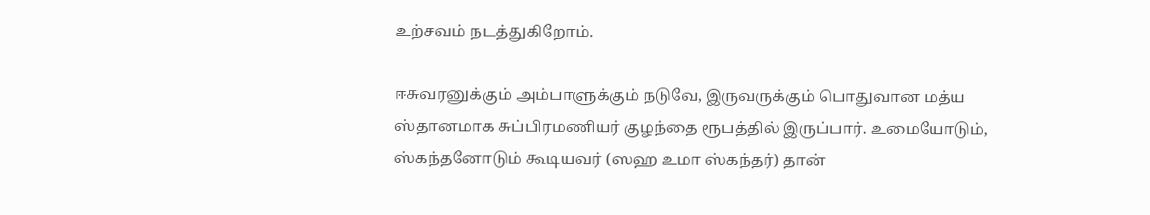உற்சவம் நடத்துகிறோம்.

ஈசுவரனுக்கும் அம்பாளுக்கும் நடுவே, இருவருக்கும் பொதுவான மத்ய ஸ்தானமாக சுப்பிரமணியர் குழந்தை ரூபத்தில் இருப்பார். உமையோடும், ஸ்கந்தனோடும் கூடியவர் (ஸஹ உமா ஸ்கந்தர்) தான்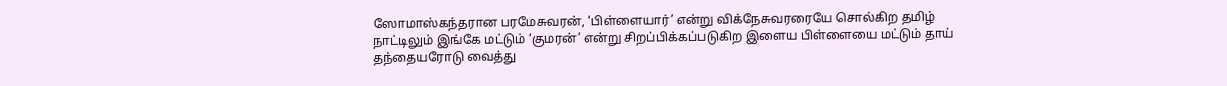ஸோமாஸ்கந்தரான பரமேசுவரன், ‘பிள்ளையார்’ என்று விக்நேசுவரரையே சொல்கிற தமிழ் நாட்டிலும் இங்கே மட்டும் ‘குமரன்’ என்று சிறப்பிக்கப்படுகிற இளைய பிள்ளையை மட்டும் தாய் தந்தையரோடு வைத்து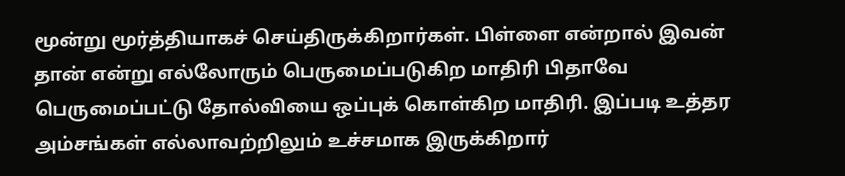மூன்று மூர்த்தியாகச் செய்திருக்கிறார்கள். பிள்ளை என்றால் இவன் தான் என்று எல்லோரும் பெருமைப்படுகிற மாதிரி பிதாவே பெருமைப்பட்டு தோல்வியை ஒப்புக் கொள்கிற மாதிரி. இப்படி உத்தர அம்சங்கள் எல்லாவற்றிலும் உச்சமாக இருக்கிறார்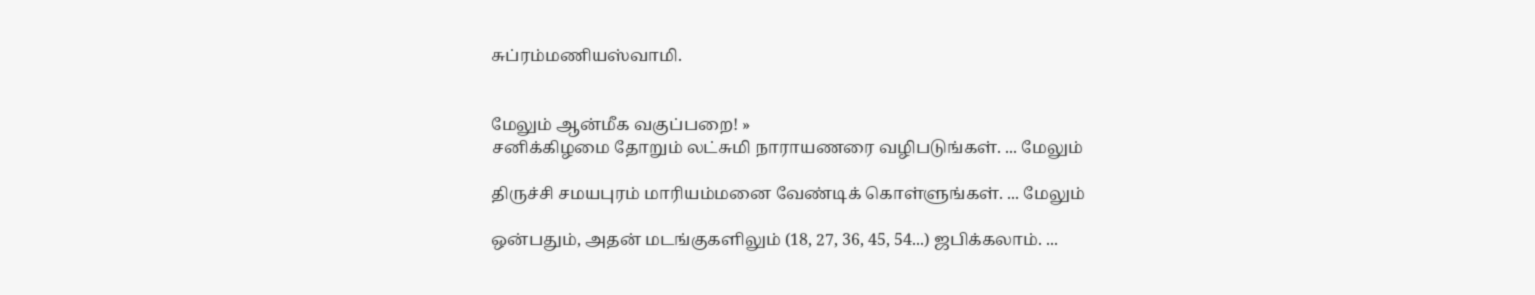சுப்ரம்மணியஸ்வாமி.


மேலும் ஆன்மீக வகுப்பறை! »
சனிக்கிழமை தோறும் லட்சுமி நாராயணரை வழிபடுங்கள். ... மேலும்

திருச்சி சமயபுரம் மாரியம்மனை வேண்டிக் கொள்ளுங்கள். ... மேலும்

ஒன்பதும், அதன் மடங்குகளிலும் (18, 27, 36, 45, 54...) ஜபிக்கலாம். ...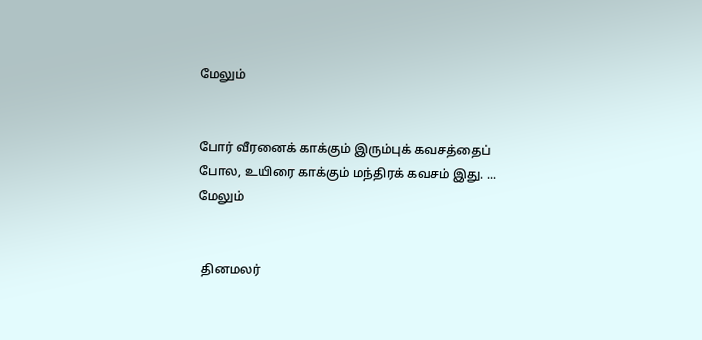மேலும்


போர் வீரனைக் காக்கும் இரும்புக் கவசத்தைப் போல, உயிரை காக்கும் மந்திரக் கவசம் இது. ... மேலும்


 தினமலர்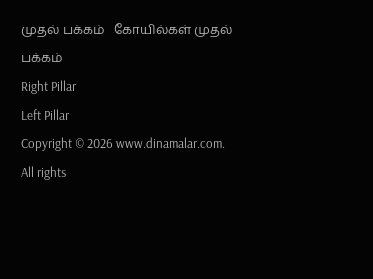முதல் பக்கம்   கோயில்கள் முதல் பக்கம்
Right Pillar
Left Pillar
Copyright © 2026 www.dinamalar.com. All rights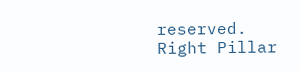reserved.
Right Pillar